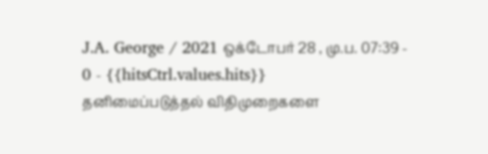J.A. George / 2021 ஒக்டோபர் 28 , மு.ப. 07:39 - 0 - {{hitsCtrl.values.hits}}
தனிமைப்படுத்தல் விதிமுறைகளை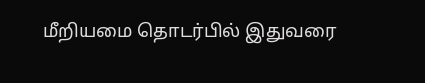மீறியமை தொடர்பில் இதுவரை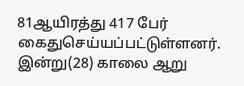81ஆயிரத்து 417 பேர் கைதுசெய்யப்பட்டுள்ளனர்.
இன்று(28) காலை ஆறு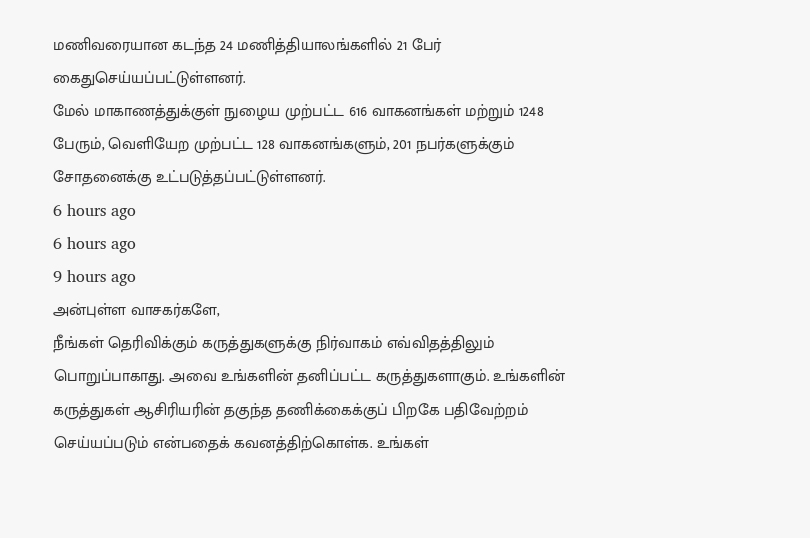மணிவரையான கடந்த 24 மணித்தியாலங்களில் 21 பேர் கைதுசெய்யப்பட்டுள்ளனர்.
மேல் மாகாணத்துக்குள் நுழைய முற்பட்ட 616 வாகனங்கள் மற்றும் 1248 பேரும், வெளியேற முற்பட்ட 128 வாகனங்களும், 201 நபர்களுக்கும் சோதனைக்கு உட்படுத்தப்பட்டுள்ளனர்.
6 hours ago
6 hours ago
9 hours ago
அன்புள்ள வாசகர்களே,
நீங்கள் தெரிவிக்கும் கருத்துகளுக்கு நிர்வாகம் எவ்விதத்திலும் பொறுப்பாகாது. அவை உங்களின் தனிப்பட்ட கருத்துகளாகும். உங்களின் கருத்துகள் ஆசிரியரின் தகுந்த தணிக்கைக்குப் பிறகே பதிவேற்றம் செய்யப்படும் என்பதைக் கவனத்திற்கொள்க. உங்கள்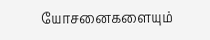யோசனைகளையும்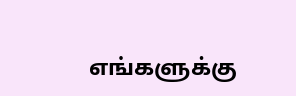எங்களுக்கு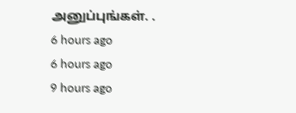அனுப்புங்கள். .
6 hours ago
6 hours ago
9 hours ago